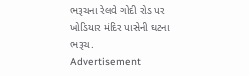ભરૂચના રેલવે ગોદી રોડ પર ખોડિયાર મંદિર પાસેની ઘટના
ભરૂચ.
Advertisement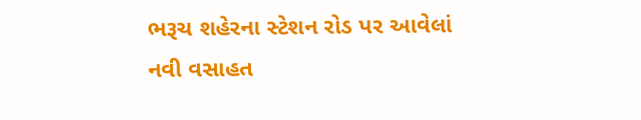ભરૂચ શહેરના સ્ટેશન રોડ પર આવેલાં નવી વસાહત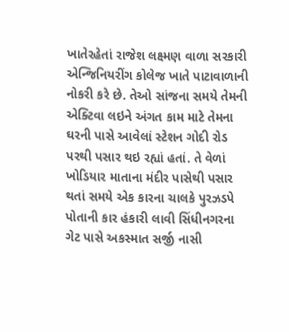ખાતેરહેતાં રાજેશ લક્ષ્મણ વાળા સરકારી એન્જિનિયરીંગ કોલેજ ખાતે પાટાવાળાની નોકરી કરે છે. તેઓ સાંજના સમયે તેમની એક્ટિવા લઇને અંગત કામ માટે તેમના ઘરની પાસે આવેલાં સ્ટેશન ગોદી રોડ પરથી પસાર થઇ રહ્યાં હતાં. તે વેળાં ખોડિયાર માતાના મંદીર પાસેથી પસાર થતાં સમયે એક કારના ચાલકે પુરઝડપે પોતાની કાર હંકારી લાવી સિંધીનગરના ગેટ પાસે અકસ્માત સર્જી નાસી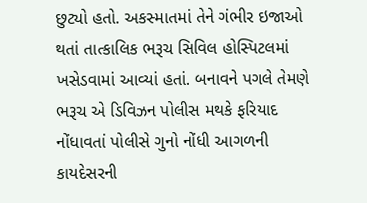છુટ્યો હતો. અકસ્માતમાં તેને ગંભીર ઇજાઓ થતાં તાત્કાલિક ભરૂચ સિવિલ હોસ્પિટલમાં ખસેડવામાં આવ્યાં હતાં. બનાવને પગલે તેમણે ભરૂચ એ ડિવિઝન પોલીસ મથકે ફરિયાદ નોંધાવતાં પોલીસે ગુનો નોંધી આગળની કાયદેસરની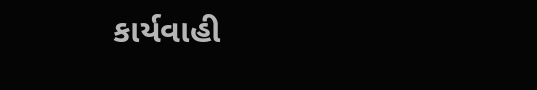કાર્યવાહી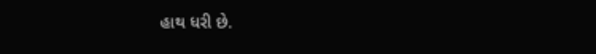હાથ ધરી છે.